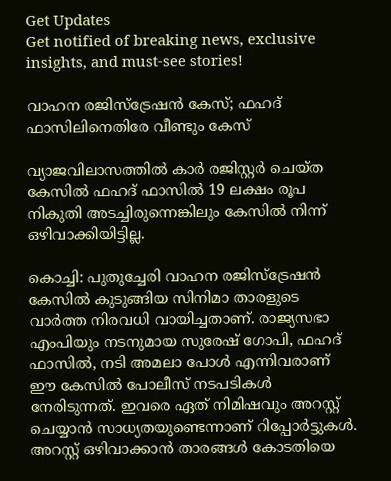Get Updates
Get notified of breaking news, exclusive insights, and must-see stories!

വാഹന രജിസ്‌ട്രേഷന്‍ കേസ്; ഫഹദ് ഫാസിലിനെതിരേ വീണ്ടും കേസ്

വ്യാജവിലാസത്തില്‍ കാര്‍ രജിസ്റ്റര്‍ ചെയ്ത കേസില്‍ ഫഹദ് ഫാസില്‍ 19 ലക്ഷം രൂപ നികുതി അടച്ചിരുന്നെങ്കിലും കേസില്‍ നിന്ന് ഒഴിവാക്കിയിട്ടില്ല.

കൊച്ചി: പുതുച്ചേരി വാഹന രജിസ്‌ട്രേഷന്‍ കേസില്‍ കുടുങ്ങിയ സിനിമാ താരളുടെ വാര്‍ത്ത നിരവധി വായിച്ചതാണ്. രാജ്യസഭാ എംപിയും നടനുമായ സുരേഷ് ഗോപി, ഫഹദ് ഫാസില്‍, നടി അമലാ പോള്‍ എന്നിവരാണ് ഈ കേസില്‍ പോലീസ് നടപടികള്‍ നേരിടുന്നത്. ഇവരെ ഏത് നിമിഷവും അറസ്റ്റ് ചെയ്യാന്‍ സാധ്യതയുണ്ടെന്നാണ് റിപ്പോര്‍ട്ടുകള്‍. അറസ്റ്റ് ഒഴിവാക്കാന്‍ താരങ്ങള്‍ കോടതിയെ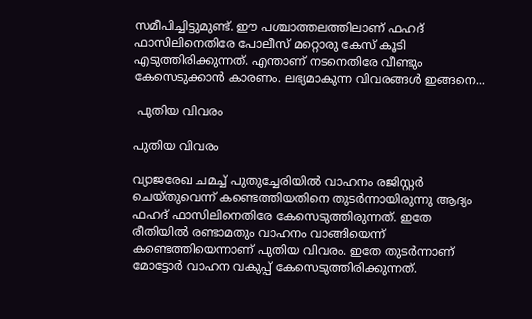സമീപിച്ചിട്ടുമുണ്ട്. ഈ പശ്ചാത്തലത്തിലാണ് ഫഹദ് ഫാസിലിനെതിരേ പോലീസ് മറ്റൊരു കേസ് കൂടി എടുത്തിരിക്കുന്നത്. എന്താണ് നടനെതിരേ വീണ്ടും കേസെടുക്കാന്‍ കാരണം. ലഭ്യമാകുന്ന വിവരങ്ങള്‍ ഇങ്ങനെ...

 പുതിയ വിവരം

പുതിയ വിവരം

വ്യാജരേഖ ചമച്ച് പുതുച്ചേരിയില്‍ വാഹനം രജിസ്റ്റര്‍ ചെയ്തുവെന്ന് കണ്ടെത്തിയതിനെ തുടര്‍ന്നായിരുന്നു ആദ്യം ഫഹദ് ഫാസിലിനെതിരേ കേസെടുത്തിരുന്നത്. ഇതേ രീതിയില്‍ രണ്ടാമതും വാഹനം വാങ്ങിയെന്ന് കണ്ടെത്തിയെന്നാണ് പുതിയ വിവരം. ഇതേ തുടര്‍ന്നാണ് മോട്ടോര്‍ വാഹന വകുപ്പ് കേസെടുത്തിരിക്കുന്നത്.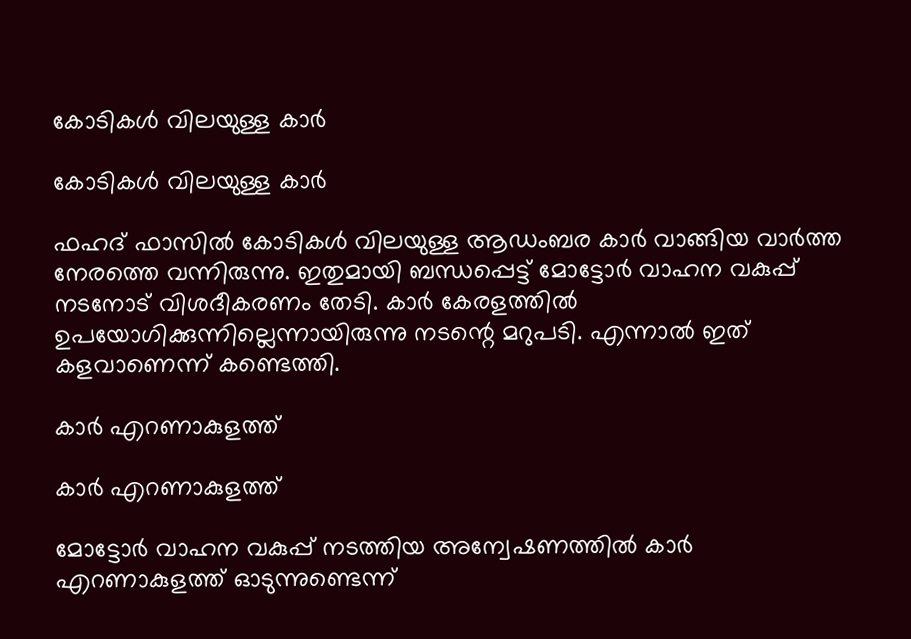കോടികള്‍ വിലയുള്ള കാര്‍

കോടികള്‍ വിലയുള്ള കാര്‍

ഫഹദ് ഫാസില്‍ കോടികള്‍ വിലയുള്ള ആഡംബര കാര്‍ വാങ്ങിയ വാര്‍ത്ത നേരത്തെ വന്നിരുന്നു. ഇതുമായി ബന്ധപ്പെട്ട് മോട്ടോര്‍ വാഹന വകുപ്പ് നടനോട് വിശദീകരണം തേടി. കാര്‍ കേരളത്തില്‍ ഉപയോഗിക്കുന്നില്ലെന്നായിരുന്നു നടന്റെ മറുപടി. എന്നാല്‍ ഇത് കളവാണെന്ന് കണ്ടെത്തി.

കാര്‍ എറണാകുളത്ത്

കാര്‍ എറണാകുളത്ത്

മോട്ടോര്‍ വാഹന വകുപ്പ് നടത്തിയ അന്വേഷണത്തില്‍ കാര്‍ എറണാകുളത്ത് ഓടുന്നുണ്ടെന്ന്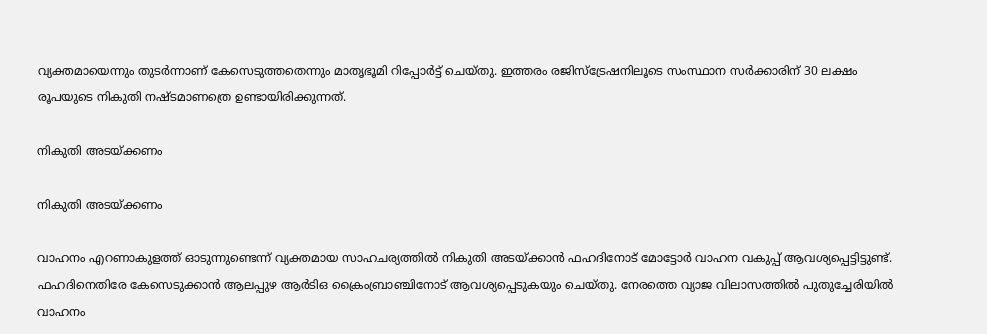വ്യക്തമായെന്നും തുടര്‍ന്നാണ് കേസെടുത്തതെന്നും മാതൃഭൂമി റിപ്പോര്‍ട്ട് ചെയ്തു. ഇത്തരം രജിസ്‌ട്രേഷനിലൂടെ സംസ്ഥാന സര്‍ക്കാരിന് 30 ലക്ഷം രൂപയുടെ നികുതി നഷ്ടമാണത്രെ ഉണ്ടായിരിക്കുന്നത്.

നികുതി അടയ്ക്കണം

നികുതി അടയ്ക്കണം

വാഹനം എറണാകുളത്ത് ഓടുന്നുണ്ടെന്ന് വ്യക്തമായ സാഹചര്യത്തില്‍ നികുതി അടയ്ക്കാന്‍ ഫഹദിനോട് മോട്ടോര്‍ വാഹന വകുപ്പ് ആവശ്യപ്പെട്ടിട്ടുണ്ട്. ഫഹദിനെതിരേ കേസെടുക്കാന്‍ ആലപ്പുഴ ആര്‍ടിഒ ക്രൈംബ്രാഞ്ചിനോട് ആവശ്യപ്പെടുകയും ചെയ്തു. നേരത്തെ വ്യാജ വിലാസത്തില്‍ പുതുച്ചേരിയില്‍ വാഹനം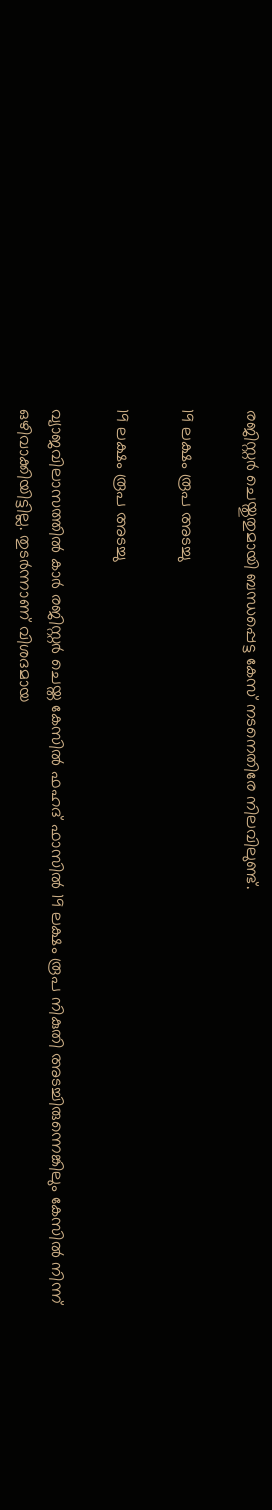രജിസ്റ്റര്‍ ചെയ്തുതുമായി ബന്ധപ്പെട്ട കേസ് നടനെതിരേ നിലവിലുണ്ട്.

19 ലക്ഷം രൂപ അടച്ചു

19 ലക്ഷം രൂപ അടച്ചു

വ്യാജവിലാസത്തില്‍ കാര്‍ രജിസ്റ്റര്‍ ചെയ്ത കേസില്‍ ഫഹദ് ഫാസില്‍ 19 ലക്ഷം രൂപ നികുതി അടച്ചിരുന്നെങ്കിലും കേസില്‍ നിന്ന് ഒഴിവാക്കിയിട്ടില്ല. തുടര്‍ന്നാണ് വിശദമായ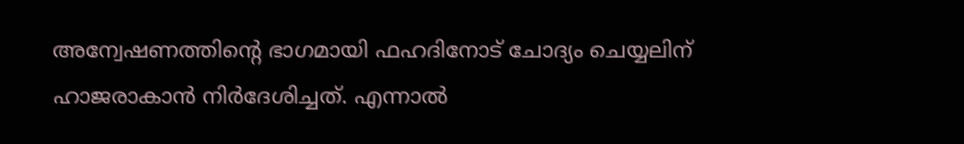അന്വേഷണത്തിന്റെ ഭാഗമായി ഫഹദിനോട് ചോദ്യം ചെയ്യലിന് ഹാജരാകാന്‍ നിര്‍ദേശിച്ചത്. എന്നാല്‍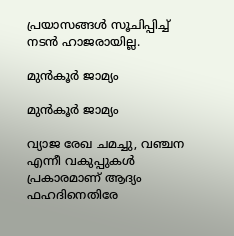പ്രയാസങ്ങള്‍ സൂചിപ്പിച്ച് നടന്‍ ഹാജരായില്ല.

മുന്‍കൂര്‍ ജാമ്യം

മുന്‍കൂര്‍ ജാമ്യം

വ്യാജ രേഖ ചമച്ചു, വഞ്ചന എന്നീ വകുപ്പുകള്‍ പ്രകാരമാണ് ആദ്യം ഫഹദിനെതിരേ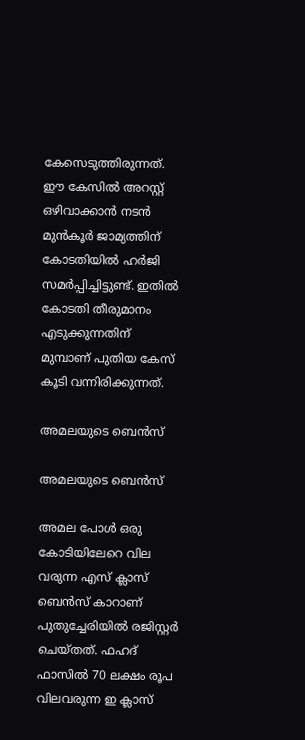കേസെടുത്തിരുന്നത്. ഈ കേസില്‍ അറസ്റ്റ് ഒഴിവാക്കാന്‍ നടന്‍ മുന്‍കൂര്‍ ജാമ്യത്തിന് കോടതിയില്‍ ഹര്‍ജി സമര്‍പ്പിച്ചിട്ടുണ്ട്. ഇതില്‍ കോടതി തീരുമാനം എടുക്കുന്നതിന് മുമ്പാണ് പുതിയ കേസ് കൂടി വന്നിരിക്കുന്നത്.

അമലയുടെ ബെന്‍സ്

അമലയുടെ ബെന്‍സ്

അമല പോള്‍ ഒരു കോടിയിലേറെ വില വരുന്ന എസ് ക്ലാസ് ബെന്‍സ് കാറാണ് പുതുച്ചേരിയില്‍ രജിസ്റ്റര്‍ ചെയ്തത്. ഫഹദ് ഫാസില്‍ 70 ലക്ഷം രൂപ വിലവരുന്ന ഇ ക്ലാസ്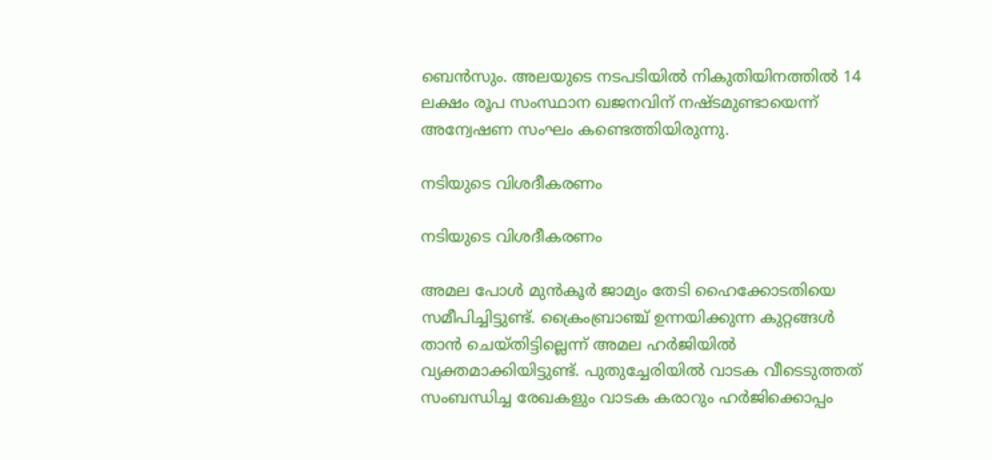ബെന്‍സും. അലയുടെ നടപടിയില്‍ നികുതിയിനത്തില്‍ 14 ലക്ഷം രൂപ സംസ്ഥാന ഖജനവിന് നഷ്ടമുണ്ടായെന്ന് അന്വേഷണ സംഘം കണ്ടെത്തിയിരുന്നു.

നടിയുടെ വിശദീകരണം

നടിയുടെ വിശദീകരണം

അമല പോള്‍ മുന്‍കൂര്‍ ജാമ്യം തേടി ഹൈക്കോടതിയെ സമീപിച്ചിട്ടുണ്ട്. ക്രൈംബ്രാഞ്ച് ഉന്നയിക്കുന്ന കുറ്റങ്ങള്‍ താന്‍ ചെയ്തിട്ടില്ലെന്ന് അമല ഹര്‍ജിയില്‍ വ്യക്തമാക്കിയിട്ടുണ്ട്. പുതുച്ചേരിയില്‍ വാടക വീടെടുത്തത് സംബന്ധിച്ച രേഖകളും വാടക കരാറും ഹര്‍ജിക്കൊപ്പം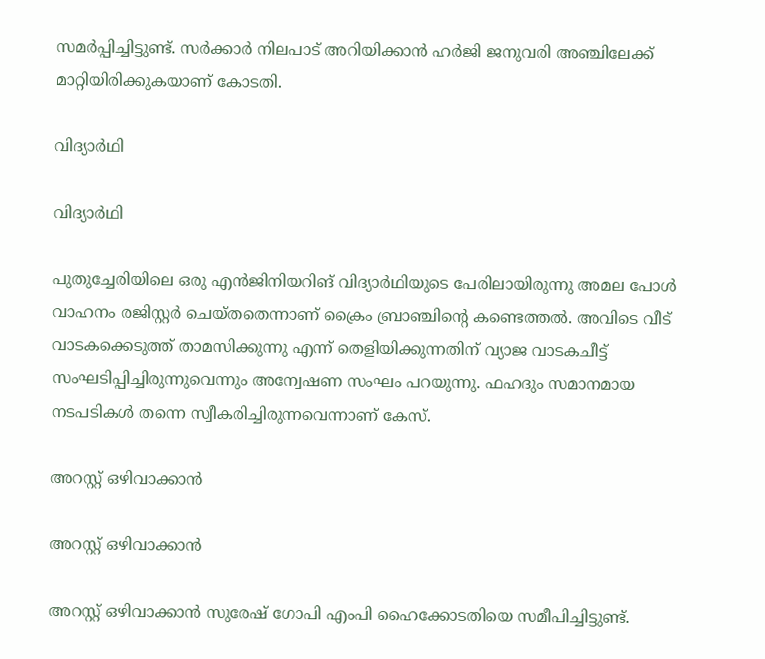സമര്‍പ്പിച്ചിട്ടുണ്ട്. സര്‍ക്കാര്‍ നിലപാട് അറിയിക്കാന്‍ ഹര്‍ജി ജനുവരി അഞ്ചിലേക്ക് മാറ്റിയിരിക്കുകയാണ് കോടതി.

വിദ്യാര്‍ഥി

വിദ്യാര്‍ഥി

പുതുച്ചേരിയിലെ ഒരു എന്‍ജിനിയറിങ് വിദ്യാര്‍ഥിയുടെ പേരിലായിരുന്നു അമല പോള്‍ വാഹനം രജിസ്റ്റര്‍ ചെയ്തതെന്നാണ് ക്രൈം ബ്രാഞ്ചിന്റെ കണ്ടെത്തല്‍. അവിടെ വീട് വാടകക്കെടുത്ത് താമസിക്കുന്നു എന്ന് തെളിയിക്കുന്നതിന് വ്യാജ വാടകചീട്ട് സംഘടിപ്പിച്ചിരുന്നുവെന്നും അന്വേഷണ സംഘം പറയുന്നു. ഫഹദും സമാനമായ നടപടികള്‍ തന്നെ സ്വീകരിച്ചിരുന്നവെന്നാണ് കേസ്.

അറസ്റ്റ് ഒഴിവാക്കാന്‍

അറസ്റ്റ് ഒഴിവാക്കാന്‍

അറസ്റ്റ് ഒഴിവാക്കാന്‍ സുരേഷ് ഗോപി എംപി ഹൈക്കോടതിയെ സമീപിച്ചിട്ടുണ്ട്.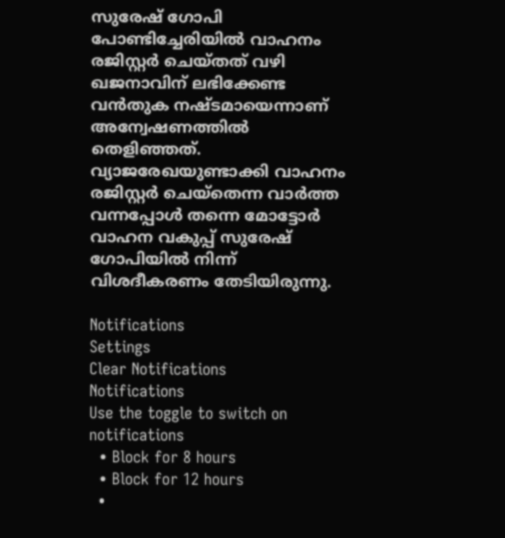സുരേഷ് ഗോപി പോണ്ടിച്ചേരിയില്‍ വാഹനം രജിസ്റ്റര്‍ ചെയ്തത് വഴി ഖജനാവിന് ലഭിക്കേണ്ട വന്‍തുക നഷ്ടമായെന്നാണ് അന്വേഷണത്തില്‍ തെളിഞ്ഞത്. വ്യാജരേഖയുണ്ടാക്കി വാഹനം രജിസ്റ്റര്‍ ചെയ്തെന്ന വാര്‍ത്ത വന്നപ്പോള്‍ തന്നെ മോട്ടോര്‍ വാഹന വകുപ്പ് സുരേഷ് ഗോപിയില്‍ നിന്ന് വിശദീകരണം തേടിയിരുന്നു.

Notifications
Settings
Clear Notifications
Notifications
Use the toggle to switch on notifications
  • Block for 8 hours
  • Block for 12 hours
  •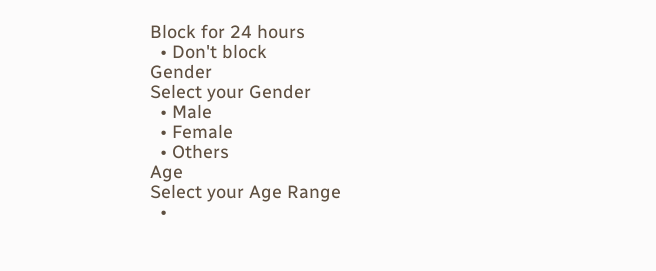Block for 24 hours
  • Don't block
Gender
Select your Gender
  • Male
  • Female
  • Others
Age
Select your Age Range
  •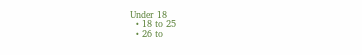Under 18
  • 18 to 25
  • 26 to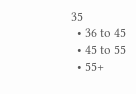35
  • 36 to 45
  • 45 to 55
  • 55+